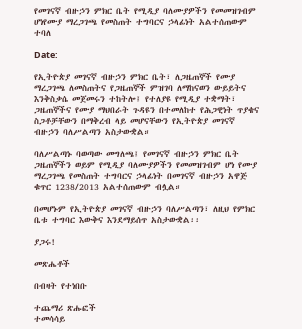የመገናኛ ብዙኃን ምክር ቤት የሚዲያ ባለሙያዎችን የመመዝገብም ሆነየሙያ ማረጋገጫ የመስጠት ተግባርና ኃላፊነት አልተሰጠውም ተባለ

Date:

የኢትዮጵያ መገናኛ ብዙኃን ምክር ቤት፣ ለጋዜጠኞች የሙያ ማረጋገጫ ለመስጠትና የጋዜጠኞች ምዝገባ ለማከናወን ውይይትና እንቅስቃሴ መጀመሩን ተከትሎ፤ የተለያዩ የሚዲያ ተቋማት፣ ጋዜጠኞችና የሙያ ማህበራት ጉዳዩን በተመለከተ የሕጋዊነት ጥያቄና ስጋቶቻቸውን በማቅረብ ላይ መሆናቸውን የኢትዮጵያ መገናኛ ብዙኃን ባለሥልጣን አስታውቋል።

ባለሥልጣኑ ባወጣው መግለጫ፤ የመገናኛ ብዙኃን ምክር ቤት ጋዜጠኞችን ወይም የሚዲያ ባለሙያዎችን የመመዝገብም ሆነ የሙያ ማረጋገጫ የመስጠት ተግባርና ኃላፊነት በመገናኛ ብዙኃን አዋጅ ቁጥር 1238/2013 አልተሰጠውም ብሏል።

በመሆኑም የኢትዮጵያ መገናኛ ብዙኃን ባለሥልጣን፣ ለዚህ የምክር ቤቱ ተግባር እውቅና እንደማይሰጥ አስታውቋል፡፡

ያጋሩ!

መጽሔቶች

በብዛት የተነበቡ

ተጨማሪ ጽሑፎች
ተመሳሳይ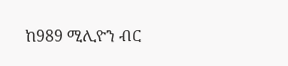ከ989 ሚሊዮን ብር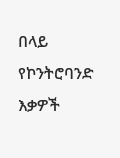በላይ የኮንትሮባንድ እቃዎች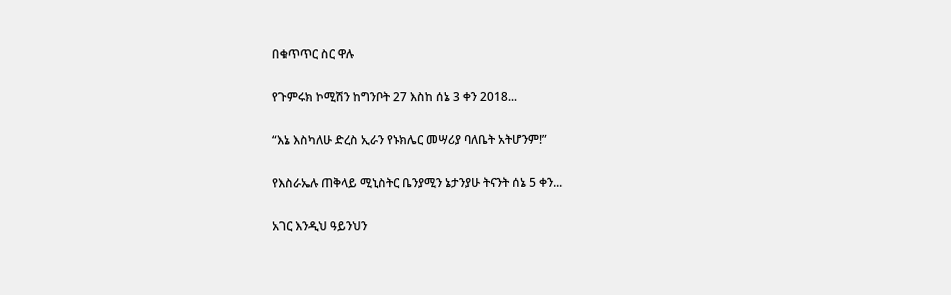በቁጥጥር ስር ዋሉ

የጉምሩክ ኮሚሽን ከግንቦት 27 እስከ ሰኔ 3 ቀን 2018...

“እኔ እስካለሁ ድረስ ኢራን የኑክሌር መሣሪያ ባለቤት አትሆንም!”

የእስራኤሉ ጠቅላይ ሚኒስትር ቤንያሚን ኔታንያሁ ትናንት ሰኔ 5 ቀን...

አገር እንዲህ ዓይንህን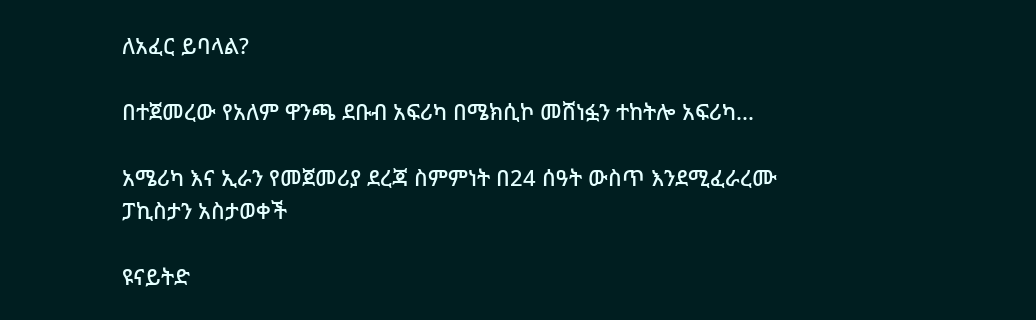ለአፈር ይባላል?

በተጀመረው የአለም ዋንጫ ደቡብ አፍሪካ በሜክሲኮ መሸነፏን ተከትሎ አፍሪካ...

አሜሪካ እና ኢራን የመጀመሪያ ደረጃ ስምምነት በ24 ሰዓት ውስጥ እንደሚፈራረሙ ፓኪስታን አስታወቀች

ዩናይትድ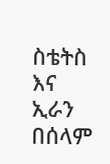ስቴትስ እና ኢራን በሰላም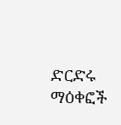ድርድሩ ማዕቀፎች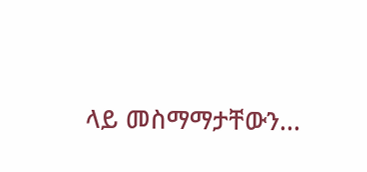ላይ መስማማታቸውን...